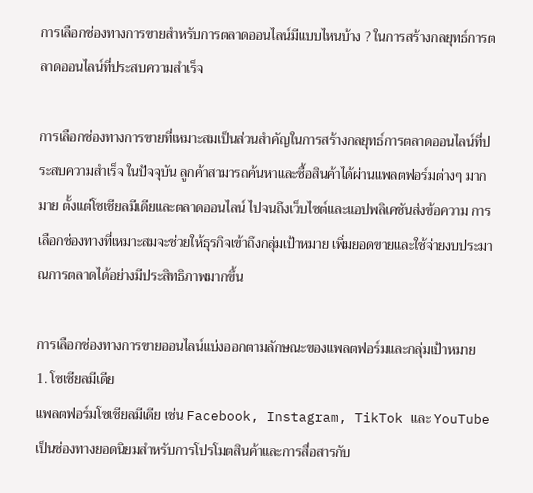การเลือกช่องทางการขายสำหรับการตลาดออนไลน์มีแบบไหนบ้าง ? ในการสร้างกลยุทธ์การตลาดออนไลน์ที่ประสบความสำเร็จ

การเลือกช่องทางการขายที่เหมาะสมเป็นส่วนสำคัญในการสร้างกลยุทธ์การตลาดออนไลน์ที่ประสบความสำเร็จ ในปัจจุบัน ลูกค้าสามารถค้นหาและซื้อสินค้าได้ผ่านแพลตฟอร์มต่างๆ มากมาย ตั้งแต่โซเชียลมีเดียและตลาดออนไลน์ ไปจนถึงเว็บไซต์และแอปพลิเคชันส่งข้อความ การเลือกช่องทางที่เหมาะสมจะช่วยให้ธุรกิจเข้าถึงกลุ่มเป้าหมาย เพิ่มยอดขายและใช้จ่ายงบประมาณการตลาดได้อย่างมีประสิทธิภาพมากขึ้น

การเลือกช่องทางการขายออนไลน์แบ่งออกตามลักษณะของแพลตฟอร์มและกลุ่มเป้าหมาย
1. โซเชียลมีเดีย
แพลตฟอร์มโซเชียลมีเดีย เช่น Facebook, Instagram, TikTok และ YouTube เป็นช่องทางยอดนิยมสำหรับการโปรโมตสินค้าและการสื่อสารกับ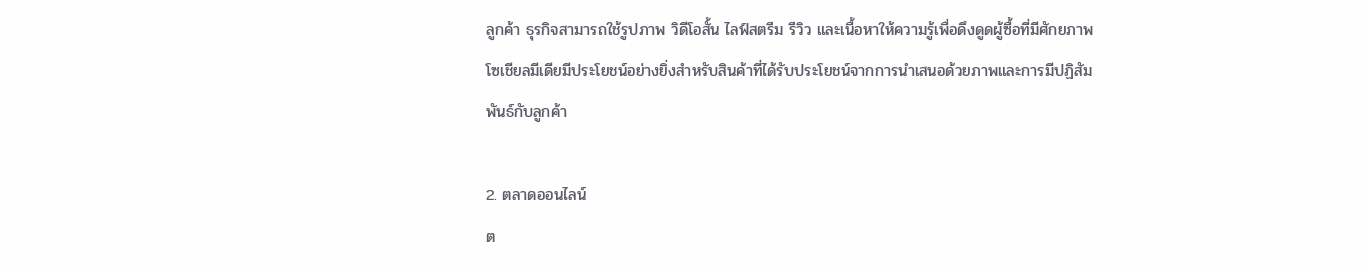ลูกค้า ธุรกิจสามารถใช้รูปภาพ วิดีโอสั้น ไลฟ์สตรีม รีวิว และเนื้อหาให้ความรู้เพื่อดึงดูดผู้ซื้อที่มีศักยภาพ
โซเชียลมีเดียมีประโยชน์อย่างยิ่งสำหรับสินค้าที่ได้รับประโยชน์จากการนำเสนอด้วยภาพและการมีปฏิสัมพันธ์กับลูกค้า

2. ตลาดออนไลน์
ต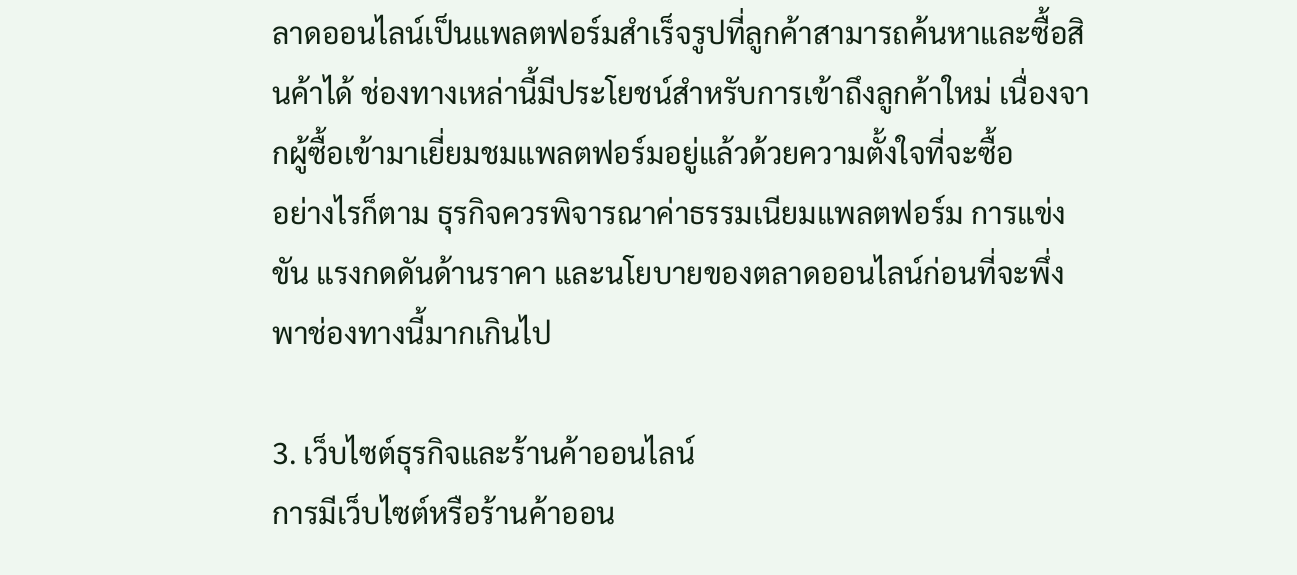ลาดออนไลน์เป็นแพลตฟอร์มสำเร็จรูปที่ลูกค้าสามารถค้นหาและซื้อสินค้าได้ ช่องทางเหล่านี้มีประโยชน์สำหรับการเข้าถึงลูกค้าใหม่ เนื่องจากผู้ซื้อเข้ามาเยี่ยมชมแพลตฟอร์มอยู่แล้วด้วยความตั้งใจที่จะซื้อ
อย่างไรก็ตาม ธุรกิจควรพิจารณาค่าธรรมเนียมแพลตฟอร์ม การแข่งขัน แรงกดดันด้านราคา และนโยบายของตลาดออนไลน์ก่อนที่จะพึ่งพาช่องทางนี้มากเกินไป

3. เว็บไซต์ธุรกิจและร้านค้าออนไลน์
การมีเว็บไซต์หรือร้านค้าออน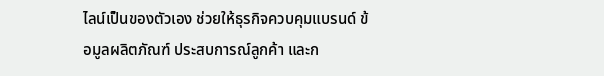ไลน์เป็นของตัวเอง ช่วยให้ธุรกิจควบคุมแบรนด์ ข้อมูลผลิตภัณฑ์ ประสบการณ์ลูกค้า และก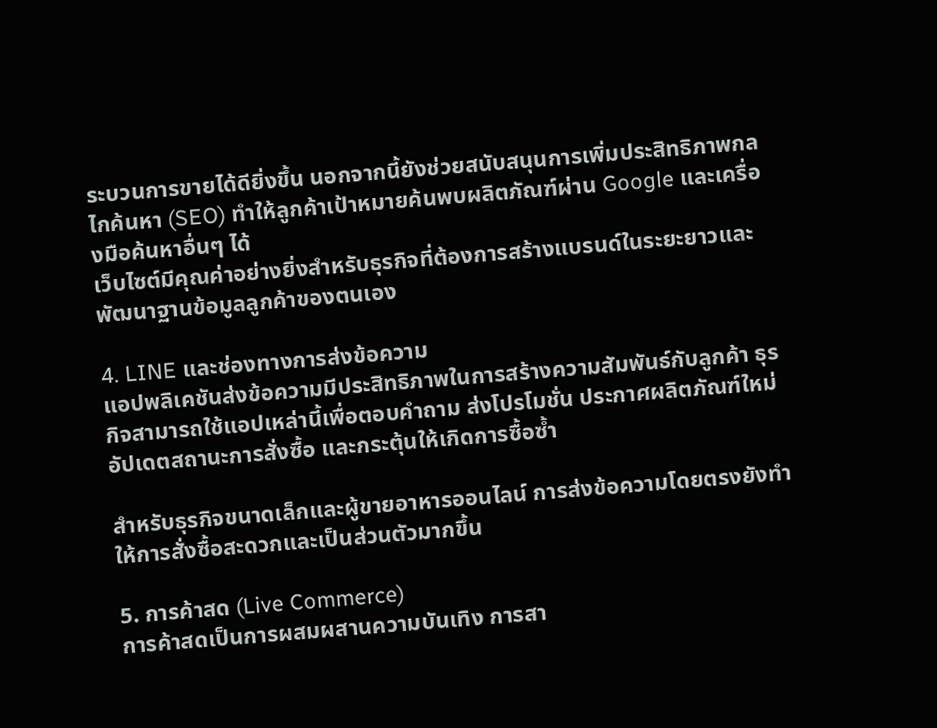ระบวนการขายได้ดียิ่งขึ้น นอกจากนี้ยังช่วยสนับสนุนการเพิ่มประสิทธิภาพกลไกค้นหา (SEO) ทำให้ลูกค้าเป้าหมายค้นพบผลิตภัณฑ์ผ่าน Google และเครื่องมือค้นหาอื่นๆ ได้
เว็บไซต์มีคุณค่าอย่างยิ่งสำหรับธุรกิจที่ต้องการสร้างแบรนด์ในระยะยาวและพัฒนาฐานข้อมูลลูกค้าของตนเอง

4. LINE และช่องทางการส่งข้อความ
แอปพลิเคชันส่งข้อความมีประสิทธิภาพในการสร้างความสัมพันธ์กับลูกค้า ธุรกิจสามารถใช้แอปเหล่านี้เพื่อตอบคำถาม ส่งโปรโมชั่น ประกาศผลิตภัณฑ์ใหม่ อัปเดตสถานะการสั่งซื้อ และกระตุ้นให้เกิดการซื้อซ้ำ

สำหรับธุรกิจขนาดเล็กและผู้ขายอาหารออนไลน์ การส่งข้อความโดยตรงยังทำให้การสั่งซื้อสะดวกและเป็นส่วนตัวมากขึ้น

5. การค้าสด (Live Commerce)
การค้าสดเป็นการผสมผสานความบันเทิง การสา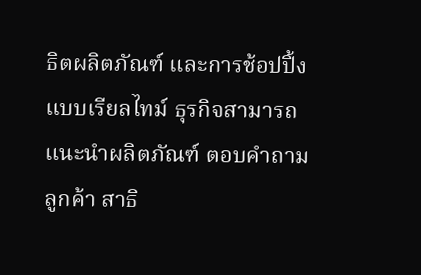ธิตผลิตภัณฑ์ และการช้อปปิ้งแบบเรียลไทม์ ธุรกิจสามารถแนะนำผลิตภัณฑ์ ตอบคำถามลูกค้า สาธิ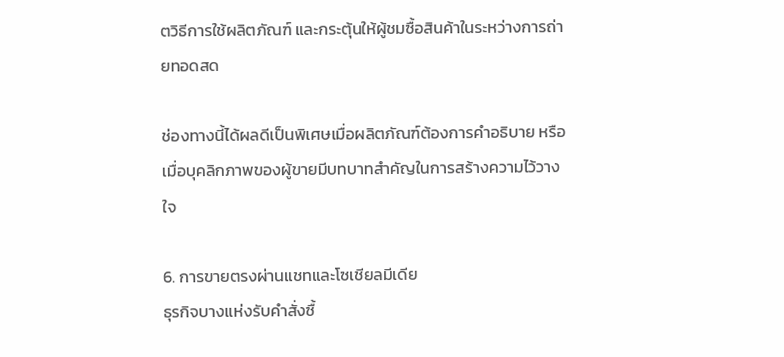ตวิธีการใช้ผลิตภัณฑ์ และกระตุ้นให้ผู้ชมซื้อสินค้าในระหว่างการถ่ายทอดสด

ช่องทางนี้ได้ผลดีเป็นพิเศษเมื่อผลิตภัณฑ์ต้องการคำอธิบาย หรือเมื่อบุคลิกภาพของผู้ขายมีบทบาทสำคัญในการสร้างความไว้วางใจ

6. การขายตรงผ่านแชทและโซเชียลมีเดีย
ธุรกิจบางแห่งรับคำสั่งซื้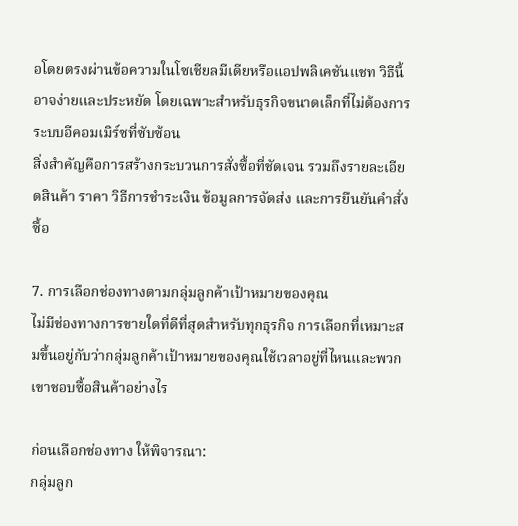อโดยตรงผ่านข้อความในโซเชียลมีเดียหรือแอปพลิเคชันแชท วิธีนี้อาจง่ายและประหยัด โดยเฉพาะสำหรับธุรกิจขนาดเล็กที่ไม่ต้องการระบบอีคอมเมิร์ซที่ซับซ้อน
สิ่งสำคัญคือการสร้างกระบวนการสั่งซื้อที่ชัดเจน รวมถึงรายละเอียดสินค้า ราคา วิธีการชำระเงิน ข้อมูลการจัดส่ง และการยืนยันคำสั่งซื้อ

7. การเลือกช่องทางตามกลุ่มลูกค้าเป้าหมายของคุณ
ไม่มีช่องทางการขายใดที่ดีที่สุดสำหรับทุกธุรกิจ การเลือกที่เหมาะสมขึ้นอยู่กับว่ากลุ่มลูกค้าเป้าหมายของคุณใช้เวลาอยู่ที่ไหนและพวกเขาชอบซื้อสินค้าอย่างไร

ก่อนเลือกช่องทาง ให้พิจารณา:
กลุ่มลูก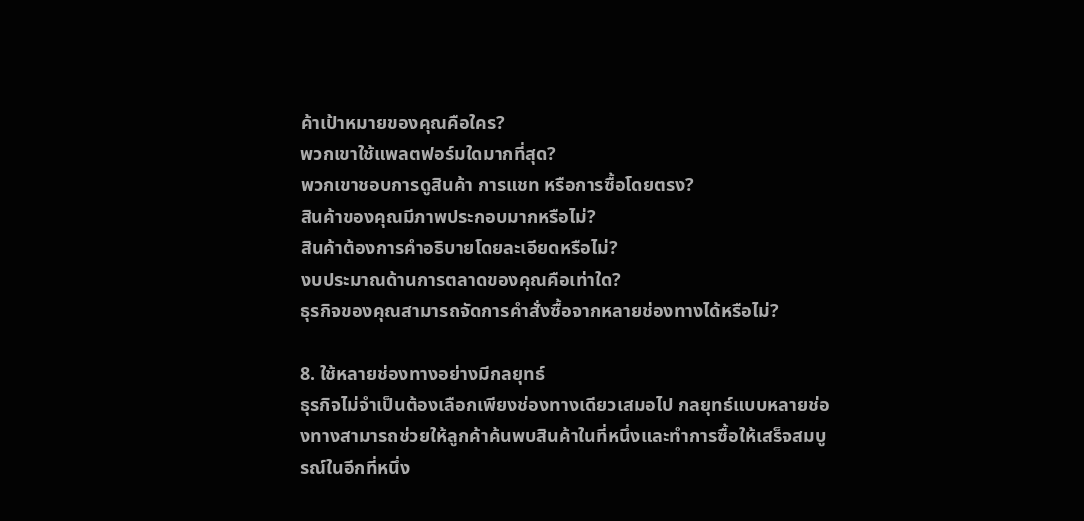ค้าเป้าหมายของคุณคือใคร?
พวกเขาใช้แพลตฟอร์มใดมากที่สุด?
พวกเขาชอบการดูสินค้า การแชท หรือการซื้อโดยตรง?
สินค้าของคุณมีภาพประกอบมากหรือไม่?
สินค้าต้องการคำอธิบายโดยละเอียดหรือไม่?
งบประมาณด้านการตลาดของคุณคือเท่าใด?
ธุรกิจของคุณสามารถจัดการคำสั่งซื้อจากหลายช่องทางได้หรือไม่?

8. ใช้หลายช่องทางอย่างมีกลยุทธ์
ธุรกิจไม่จำเป็นต้องเลือกเพียงช่องทางเดียวเสมอไป กลยุทธ์แบบหลายช่องทางสามารถช่วยให้ลูกค้าค้นพบสินค้าในที่หนึ่งและทำการซื้อให้เสร็จสมบูรณ์ในอีกที่หนึ่ง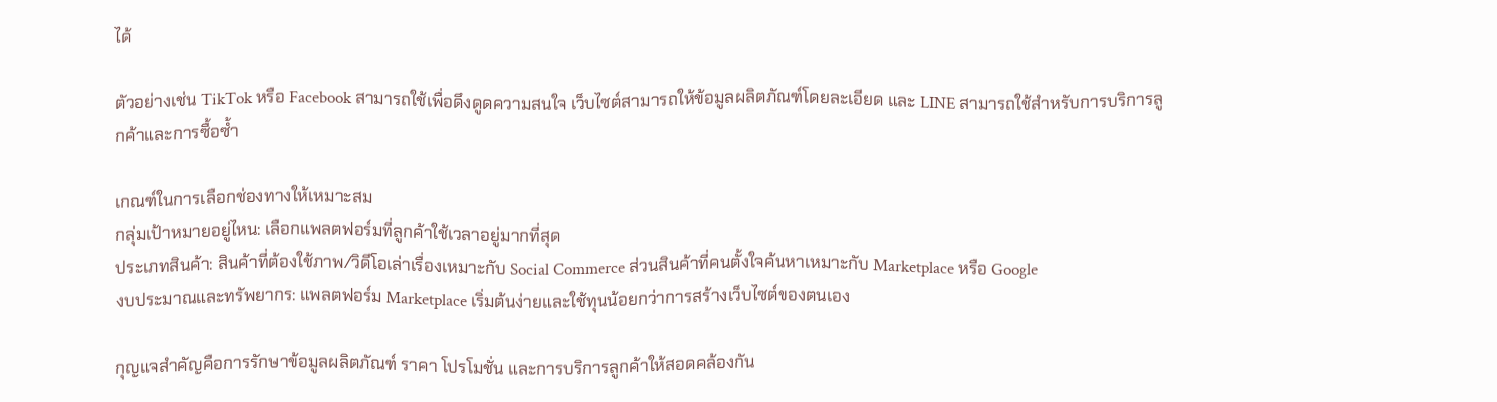ได้

ตัวอย่างเช่น TikTok หรือ Facebook สามารถใช้เพื่อดึงดูดความสนใจ เว็บไซต์สามารถให้ข้อมูลผลิตภัณฑ์โดยละเอียด และ LINE สามารถใช้สำหรับการบริการลูกค้าและการซื้อซ้ำ

เกณฑ์ในการเลือกช่องทางให้เหมาะสม
กลุ่มเป้าหมายอยู่ไหน: เลือกแพลตฟอร์มที่ลูกค้าใช้เวลาอยู่มากที่สุด
ประเภทสินค้า: สินค้าที่ต้องใช้ภาพ/วิดีโอเล่าเรื่องเหมาะกับ Social Commerce ส่วนสินค้าที่คนตั้งใจค้นหาเหมาะกับ Marketplace หรือ Google
งบประมาณและทรัพยากร: แพลตฟอร์ม Marketplace เริ่มต้นง่ายและใช้ทุนน้อยกว่าการสร้างเว็บไซต์ของตนเอง

กุญแจสำคัญคือการรักษาข้อมูลผลิตภัณฑ์ ราคา โปรโมชั่น และการบริการลูกค้าให้สอดคล้องกัน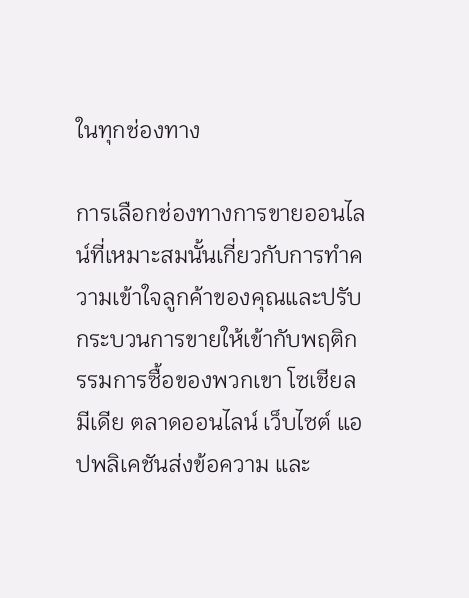ในทุกช่องทาง

การเลือกช่องทางการขายออนไลน์ที่เหมาะสมนั้นเกี่ยวกับการทำความเข้าใจลูกค้าของคุณและปรับกระบวนการขายให้เข้ากับพฤติกรรมการซื้อของพวกเขา โซเชียลมีเดีย ตลาดออนไลน์ เว็บไซต์ แอปพลิเคชันส่งข้อความ และ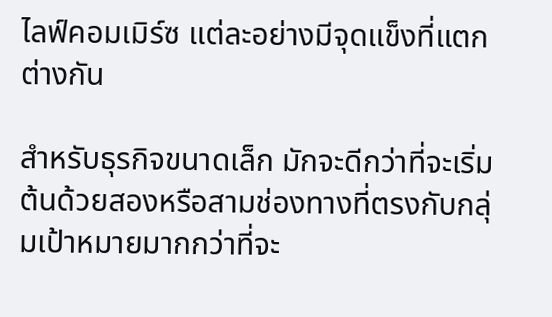ไลฟ์คอมเมิร์ซ แต่ละอย่างมีจุดแข็งที่แตกต่างกัน

สำหรับธุรกิจขนาดเล็ก มักจะดีกว่าที่จะเริ่มต้นด้วยสองหรือสามช่องทางที่ตรงกับกลุ่มเป้าหมายมากกว่าที่จะ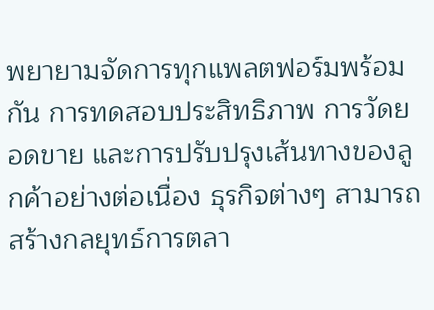พยายามจัดการทุกแพลตฟอร์มพร้อมกัน การทดสอบประสิทธิภาพ การวัดยอดขาย และการปรับปรุงเส้นทางของลูกค้าอย่างต่อเนื่อง ธุรกิจต่างๆ สามารถสร้างกลยุทธ์การตลา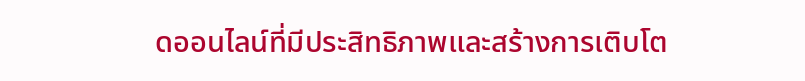ดออนไลน์ที่มีประสิทธิภาพและสร้างการเติบโต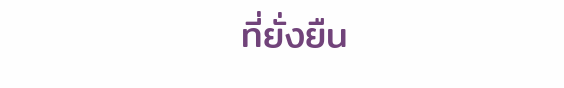ที่ยั่งยืน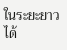ในระยะยาวได้